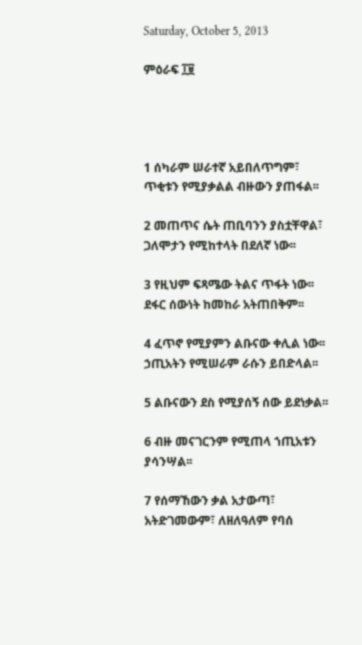Saturday, October 5, 2013

ምዕራፍ ፲፱




1 ሰካራም ሠራተኛ አይበለጥግም፣ ጥቂቱን የሚያቃልል ብዙውን ያጠፋል፡፡

2 መጠጥና ሴት ጠቢባንን ያስቷቸዋል፣ ጋለሞታን የሚከተላት በደለኛ ነው፡፡

3 የዚህም ፍጻሜው ትልና ጥፋት ነው፡፡ ደፋር ሰውነት ከመከራ አትጠበቅም፡፡

4 ፈጥኖ የሚያምን ልቡናው ቀሊል ነው፡፡ ኃጢአትን የሚሠራም ራሱን ይበድላል፡፡

5 ልቡናውን ደስ የሚያሰኝ ሰው ይደነቃል፡፡

6 ብዙ መናገርንም የሚጠላ ኀጢአቱን ያሳንሣል፡፡

7 የሰማኸውን ቃል አታውጣ፣ አትድገመውም፣ ለዘለዓለም የባሰ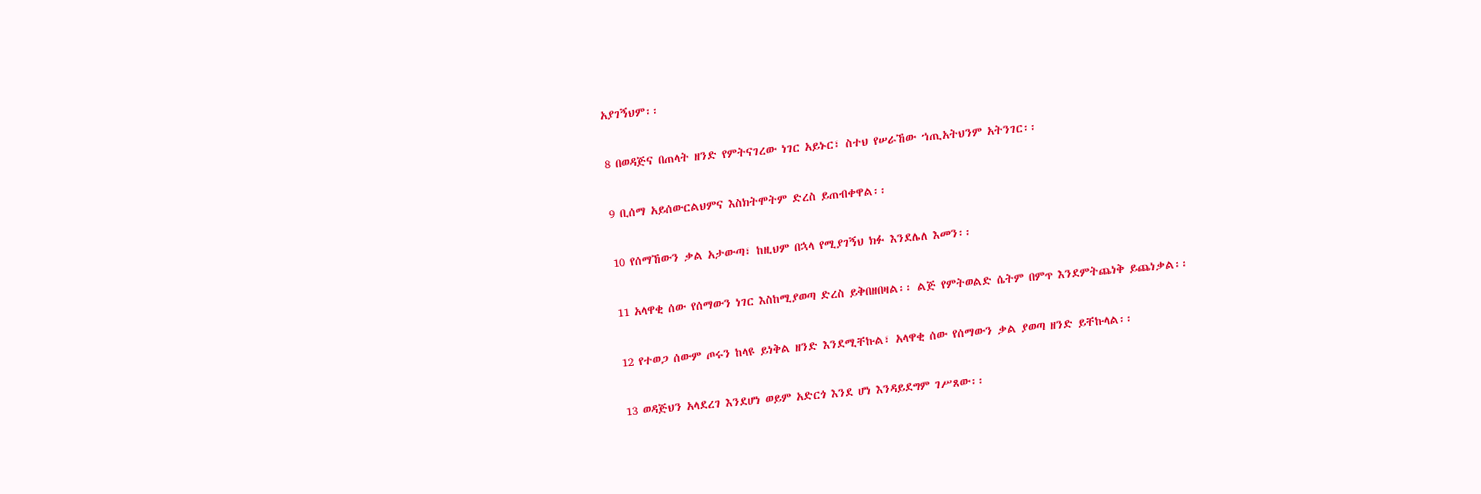አያገኝህም፡፡

8 በወዳጅና በጠላት ዘንድ የምትናገረው ነገር አይኑር፣ ስተህ የሠራኸው ኀጢአትህንም አትንገር፡፡

9 ቢሰማ አይሰውርልህምና እስክትሞትም ድረስ ይጠብቀዋል፡፡

10 የሰማኸውን ቃል አታውጣ፣ ከዚህም በኋላ የሚያገኝህ ክፉ እንደሌለ እመን፡፡

11 አላዋቂ ሰው የሰማውን ነገር እስከሚያወጣ ድረስ ይቅበዘበዛል፡፡ ልጅ የምትወልድ ሴትም በምጥ እንደምትጨነቅ ይጨነቃል፡፡

12 የተወጋ ሰውም ጦሩን ከላዩ ይነቅል ዘንድ እንደሚቸኩል፣ አላዋቂ ሰው የሰማውን ቃል ያወጣ ዘንድ ይቸኩላል፡፡

13 ወዳጅህን አላደረገ እንደሆነ ወይም አድርጎ እንደ ሆነ እንዳይደግም ገሥጸው፡፡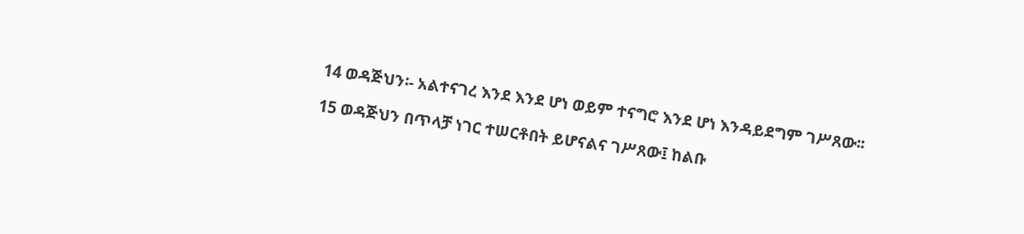14 ወዳጅህን፡- አልተናገረ እንደ እንደ ሆነ ወይም ተናግሮ እንደ ሆነ እንዳይደግም ገሥጸው፡፡

15 ወዳጅህን በጥላቻ ነገር ተሠርቶበት ይሆናልና ገሥጸው፤ ከልቡ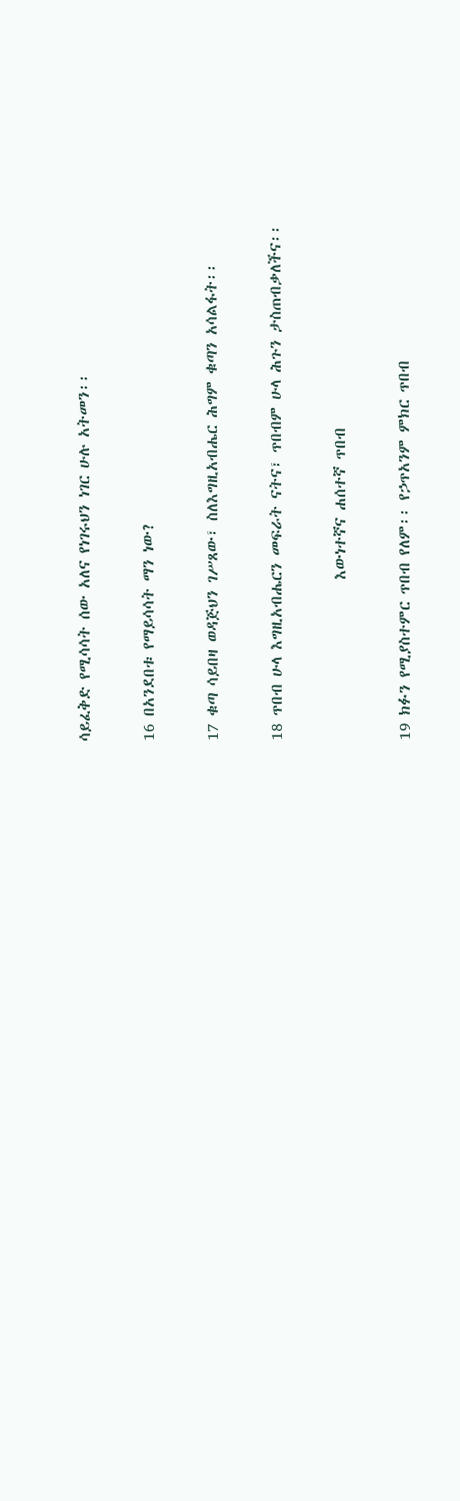ሳይፈቅድ የሚሳሳት ሰው አለና የነገሩህን ነገር ሁሉ አትመን፡፡

16 በአንደበቱ የማይሳሳት ማን ነው?

17 ቁጣ ሳይበዛ ወዳጅህን ገሥጸው፣ ስለእግዚአብሔር ሕግም ቁጣን አሳልፋት፡፡

18 ጥበብ ሁላ እግዚአብሔርን መፍራት ናትና፣ ጥበብም ሁላ ሕጉን ታስጠብቃለችና፡፡

                       እውነተኛና ሐሰተኛ ጥበብ

19 ክፉን የሚያስተምር ጥበብ የለም፡፡ የኃጥአንም ምክር ጥበብ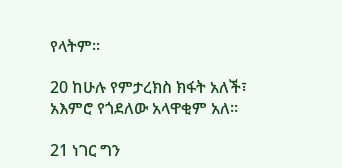የላትም፡፡

20 ከሁሉ የምታረክስ ክፋት አለች፣ አእምሮ የጎደለው አላዋቂም አለ፡፡

21 ነገር ግን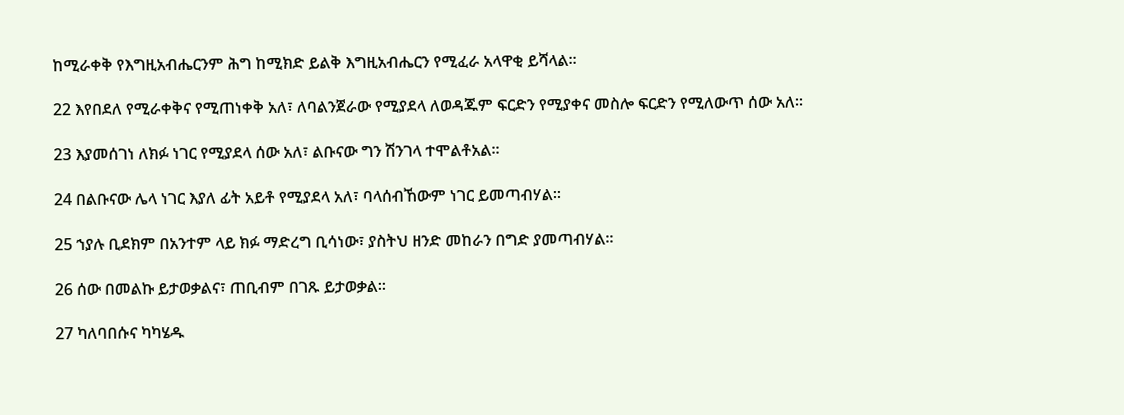ከሚራቀቅ የእግዚአብሔርንም ሕግ ከሚክድ ይልቅ እግዚአብሔርን የሚፈራ አላዋቂ ይሻላል፡፡

22 እየበደለ የሚራቀቅና የሚጠነቀቅ አለ፣ ለባልንጀራው የሚያደላ ለወዳጁም ፍርድን የሚያቀና መስሎ ፍርድን የሚለውጥ ሰው አለ፡፡

23 እያመሰገነ ለክፉ ነገር የሚያደላ ሰው አለ፣ ልቡናው ግን ሽንገላ ተሞልቶአል፡፡

24 በልቡናው ሌላ ነገር እያለ ፊት አይቶ የሚያደላ አለ፣ ባላሰብኸውም ነገር ይመጣብሃል፡፡

25 ኀያሉ ቢደክም በአንተም ላይ ክፉ ማድረግ ቢሳነው፣ ያስትህ ዘንድ መከራን በግድ ያመጣብሃል፡፡

26 ሰው በመልኩ ይታወቃልና፣ ጠቢብም በገጹ ይታወቃል፡፡

27 ካለባበሱና ካካሄዱ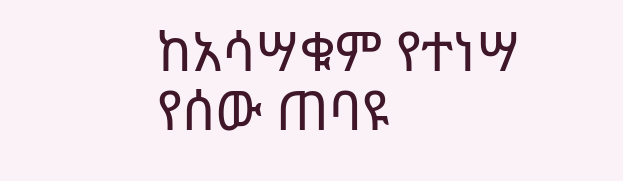ከአሳሣቁም የተነሣ የሰው ጠባዩ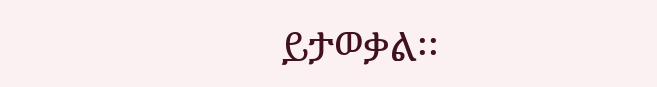ይታወቃል፡፡